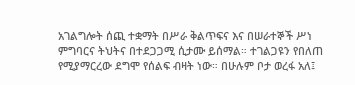አገልግሎት ሰጪ ተቋማት በሥራ ቅልጥፍና እና በሠራተኞች ሥነ ምግባርና ትህትና በተደጋጋሚ ሲታሙ ይሰማል። ተገልጋዩን የበለጠ የሚያማርረው ደግሞ የሰልፍ ብዛት ነው። በሁሉም ቦታ ወረፋ አለ፤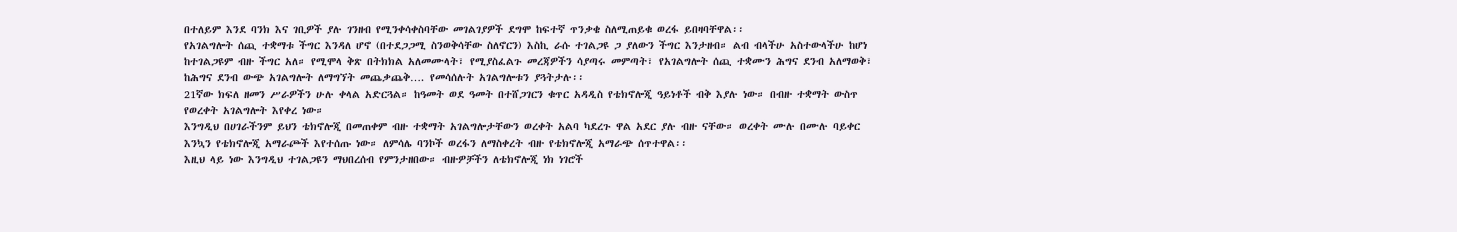በተለይም እንደ ባንክ እና ገቢዎች ያሉ ገንዘብ የሚንቀሳቀስባቸው መገልገያዎች ደግሞ ከፍተኛ ጥንቃቄ ስለሚጠይቁ ወረፋ ይበዛባቸዋል፡፡
የአገልግሎት ሰጪ ተቋማቱ ችግር እንዳለ ሆኖ (በተደጋጋሚ ስንወቅሳቸው ስለኖርን) እስኪ ራሱ ተገልጋዩ ጋ ያለውን ችግር እንታዘብ። ልብ ብላችሁ አስተውላችሁ ከሆነ ከተገልጋዩም ብዙ ችግር አለ። የሚሞላ ቅጽ በትክክል አለመሙላት፣ የሚያስፈልጉ መረጃዎችን ሳያጣሩ መምጣት፣ የአገልግሎት ሰጪ ተቋሙን ሕግና ደንብ አለማወቅ፣ ከሕግና ደንብ ውጭ አገልግሎት ለማግኘት መጨቃጨቅ…. የመሳሰሉት አገልግሎቱን ያጓትታሉ፡፡
21ኛው ክፍለ ዘመን ሥራዎችን ሁሉ ቀላል አድርጓል። ከዓመት ወደ ዓመት በተሸጋገርን ቁጥር አዳዲስ የቴክኖሎጂ ዓይነቶች ብቅ እያሉ ነው። በብዙ ተቋማት ውስጥ የወረቀት አገልግሎት እየቀረ ነው።
እንግዲህ በሀገራችንም ይህን ቴክኖሎጂ በመጠቀም ብዙ ተቋማት አገልግሎታቸውን ወረቀት አልባ ካደረጉ ዋል አደር ያሉ ብዙ ናቸው። ወረቀት ሙሉ በሙሉ ባይቀር እንኳን የቴክኖሎጂ አማራጮች እየተሰጡ ነው። ለምሳሌ ባንኮች ወረፋን ለማስቀረት ብዙ የቴክኖሎጂ አማራጭ ሰጥተዋል፡፡
እዚህ ላይ ነው እንግዲህ ተገልጋዩን ማህበረሰብ የምንታዘበው። ብዙዎቻችን ለቴክኖሎጂ ነክ ነገሮች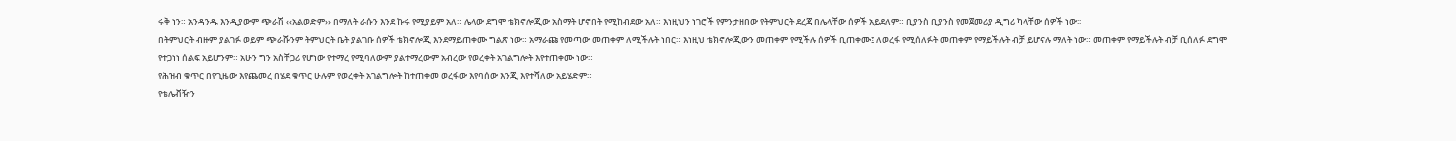ሩቅ ነን። አንዳንዱ እንዲያውም ጭራሽ ‹‹አልወድም›› በማለት ራሱን እንደ ኩሩ የሚያይም አለ። ሌላው ደግሞ ቴክኖሎጂው አስማት ሆኖበት የሚከብደው አለ። እነዚህን ነገሮች የምንታዘበው የትምህርት ደረጃ በሌላቸው ሰዎች አይደለም። ቢያንስ ቢያንስ የመጀመሪያ ዲግሪ ካላቸው ሰዎች ነው፡፡
በትምህርት ብዙም ያልገፉ ወይም ጭራሹንም ትምህርት ቤት ያልገቡ ሰዎች ቴክኖሎጂ እንደማይጠቀሙ ግልጽ ነው። አማራጩ የመጣው መጠቀም ለሚችሉት ነበር። እነዚህ ቴክኖሎጂውን መጠቀም የሚችሉ ሰዎች ቢጠቀሙ፤ ለወረፋ የሚሰለፉት መጠቀም የማይችሉት ብቻ ይሆናሉ ማለት ነው። መጠቀም የማይችሉት ብቻ ቢሰለፉ ደግሞ የተጋነነ ሰልፍ አይሆንም። አሁን ግን አስቸጋሪ የሆነው የተማረ የሚባለውም ያልተማረውም አብረው የወረቀት አገልግሎት እየተጠቀሙ ነው።
የሕዝብ ቁጥር በየጊዜው እየጨመረ በሄደ ቁጥር ሁሉም የወረቀት አገልግሎት ከተጠቀመ ወረፋው እየባሰው እንጂ እየተሻለው አይሄድም።
የቴሌቭዥን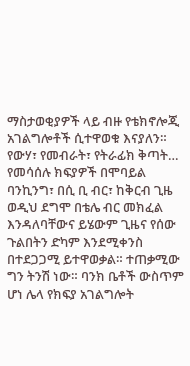ማስታወቂያዎች ላይ ብዙ የቴክኖሎጂ አገልግሎቶች ሲተዋወቁ እናያለን። የውሃ፣ የመብራት፣ የትራፊክ ቅጣት… የመሳሰሉ ክፍያዎች በሞባይል ባንኪንግ፣ በሲ ቢ ብር፣ ከቅርብ ጊዜ ወዲህ ደግሞ በቴሌ ብር መክፈል እንዳለባቸውና ይሄውም ጊዜና የሰው ጉልበትን ድካም እንደሚቀንስ በተደጋጋሚ ይተዋወቃል። ተጠቃሚው ግን ትንሽ ነው። ባንክ ቤቶች ውስጥም ሆነ ሌላ የክፍያ አገልግሎት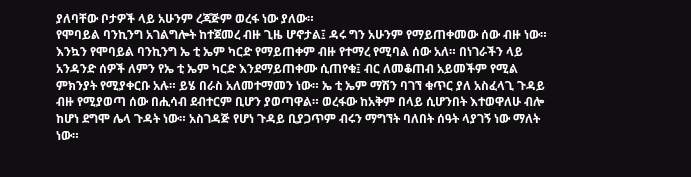ያለባቸው ቦታዎች ላይ አሁንም ረጃጅም ወረፋ ነው ያለው።
የሞባይል ባንኪንግ አገልግሎት ከተጀመረ ብዙ ጊዜ ሆኖታል፤ ዳሩ ግን አሁንም የማይጠቀመው ሰው ብዙ ነው። እንኳን የሞባይል ባንኪንግ ኤ ቲ ኤም ካርድ የማይጠቀም ብዙ የተማረ የሚባል ሰው አለ። በነገራችን ላይ አንዳንድ ሰዎች ለምን የኤ ቲ ኤም ካርድ እንደማይጠቀሙ ሲጠየቁ፤ ብር ለመቆጠብ አይመችም የሚል ምክንያት የሚያቀርቡ አሉ። ይሄ በራስ አለመተማመን ነው። ኤ ቲ ኤም ማሽን ባገኘ ቁጥር ያለ አስፈላጊ ጉዳይ ብዙ የሚያወጣ ሰው በሒሳብ ደብተርም ቢሆን ያወጣዋል። ወረፋው ከአቅም በላይ ሲሆንበት እተወዋለሁ ብሎ ከሆነ ደግሞ ሌላ ጉዳት ነው። አስገዳጅ የሆነ ጉዳይ ቢያጋጥም ብሩን ማግኘት ባለበት ሰዓት ላያገኝ ነው ማለት ነው።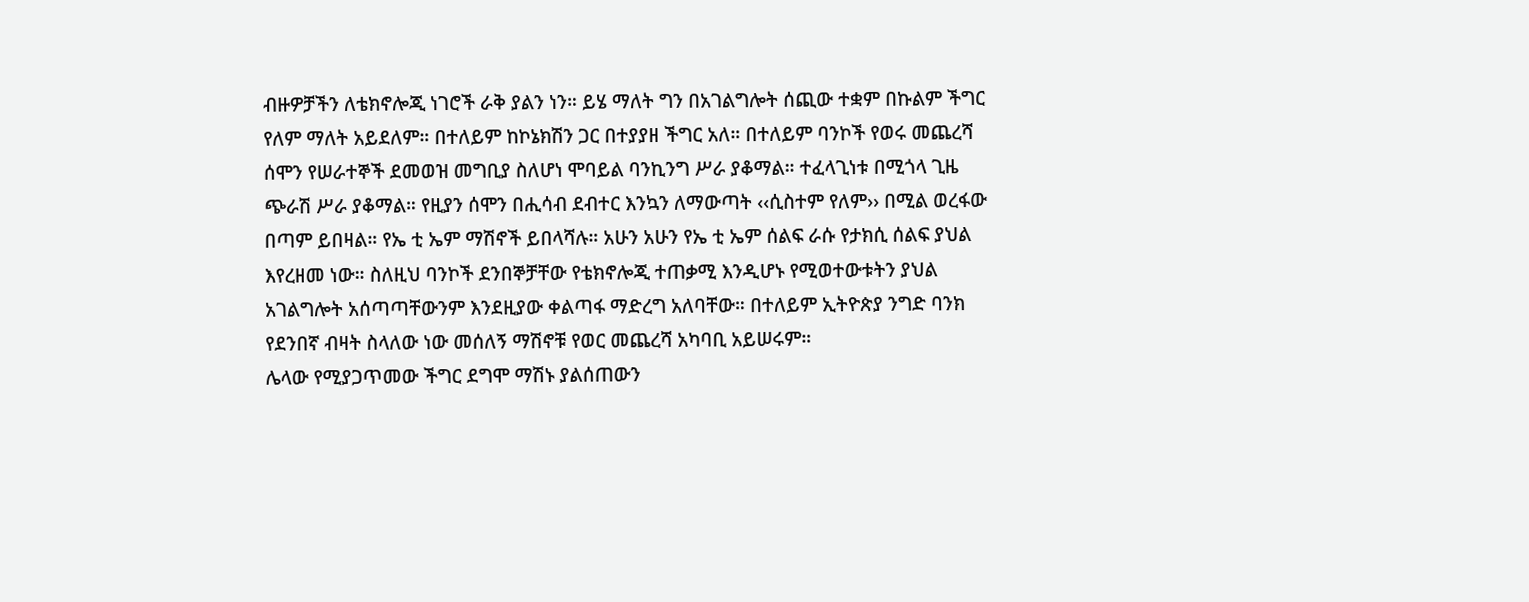ብዙዎቻችን ለቴክኖሎጂ ነገሮች ራቅ ያልን ነን። ይሄ ማለት ግን በአገልግሎት ሰጪው ተቋም በኩልም ችግር የለም ማለት አይደለም። በተለይም ከኮኔክሽን ጋር በተያያዘ ችግር አለ። በተለይም ባንኮች የወሩ መጨረሻ ሰሞን የሠራተኞች ደመወዝ መግቢያ ስለሆነ ሞባይል ባንኪንግ ሥራ ያቆማል። ተፈላጊነቱ በሚጎላ ጊዜ ጭራሽ ሥራ ያቆማል። የዚያን ሰሞን በሒሳብ ደብተር እንኳን ለማውጣት ‹‹ሲስተም የለም›› በሚል ወረፋው በጣም ይበዛል። የኤ ቲ ኤም ማሽኖች ይበላሻሉ። አሁን አሁን የኤ ቲ ኤም ሰልፍ ራሱ የታክሲ ሰልፍ ያህል እየረዘመ ነው። ስለዚህ ባንኮች ደንበኞቻቸው የቴክኖሎጂ ተጠቃሚ እንዲሆኑ የሚወተውቱትን ያህል አገልግሎት አሰጣጣቸውንም እንደዚያው ቀልጣፋ ማድረግ አለባቸው። በተለይም ኢትዮጵያ ንግድ ባንክ የደንበኛ ብዛት ስላለው ነው መሰለኝ ማሽኖቹ የወር መጨረሻ አካባቢ አይሠሩም።
ሌላው የሚያጋጥመው ችግር ደግሞ ማሽኑ ያልሰጠውን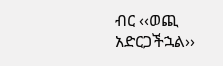ብር ‹‹ወጪ አድርጋችኋል››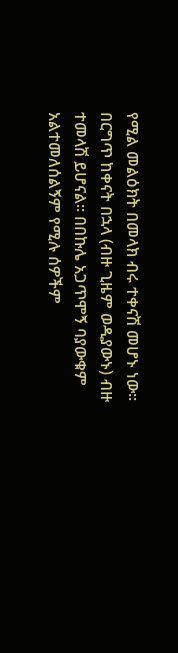የሚል መልዕክት በመላክ ብሩ ተቀናሽ መሆኑ ነው። በርግጥ ከቀናት በኋላ (ብዙ ጊዜም ወዲያውኑ) ብዙ ተመላሽ ይሆናል። በበኩሌ አጋጥሞኝ ባያውቁም አልተመለሰልኝም የሚሉ ሰዎችም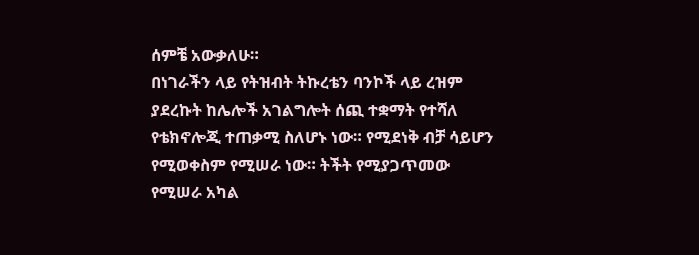ሰምቼ አውቃለሁ።
በነገራችን ላይ የትዝብት ትኩረቴን ባንኮች ላይ ረዝም ያደረኩት ከሌሎች አገልግሎት ሰጪ ተቋማት የተሻለ የቴክኖሎጂ ተጠቃሚ ስለሆኑ ነው። የሚደነቅ ብቻ ሳይሆን የሚወቀስም የሚሠራ ነው። ትችት የሚያጋጥመው የሚሠራ አካል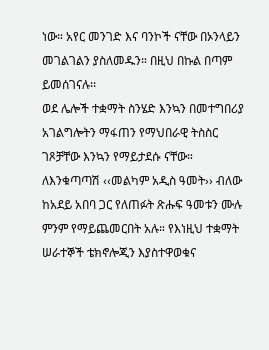ነው። አየር መንገድ እና ባንኮች ናቸው በኦንላይን መገልገልን ያስለመዱን። በዚህ በኩል በጣም ይመሰገናሉ፡፡
ወደ ሌሎች ተቋማት ስንሄድ እንኳን በመተግበሪያ አገልግሎትን ማፋጠን የማህበራዊ ትስስር ገጾቻቸው እንኳን የማይታደሱ ናቸው። ለእንቁጣጣሽ ‹‹መልካም አዲስ ዓመት›› ብለው ከአደይ አበባ ጋር የለጠፉት ጽሑፍ ዓመቱን ሙሉ ምንም የማይጨመርበት አሉ። የእነዚህ ተቋማት ሠራተኞች ቴክኖሎጂን እያስተዋወቁና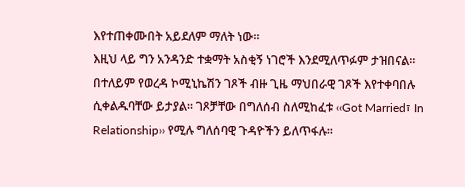እየተጠቀሙበት አይደለም ማለት ነው።
እዚህ ላይ ግን አንዳንድ ተቋማት አስቂኝ ነገሮች እንደሚለጥፉም ታዝበናል። በተለይም የወረዳ ኮሚኒኬሽን ገጾች ብዙ ጊዜ ማህበራዊ ገጾች እየተቀባበሉ ሲቀልዱባቸው ይታያል። ገጾቻቸው በግለሰብ ስለሚከፈቱ ‹‹Got Married፣ In Relationship›› የሚሉ ግለሰባዊ ጉዳዮችን ይለጥፋሉ።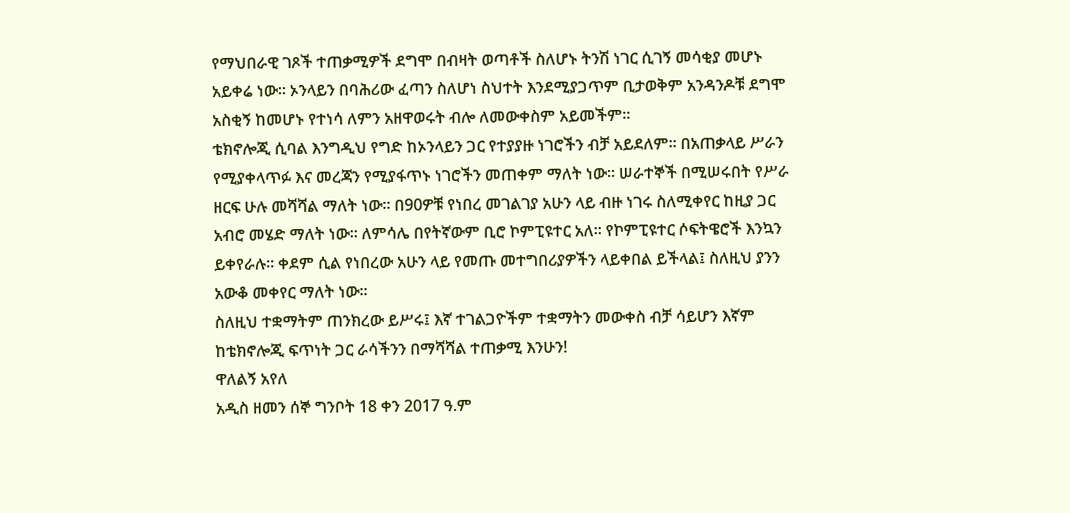የማህበራዊ ገጾች ተጠቃሚዎች ደግሞ በብዛት ወጣቶች ስለሆኑ ትንሽ ነገር ሲገኝ መሳቂያ መሆኑ አይቀሬ ነው። ኦንላይን በባሕሪው ፈጣን ስለሆነ ስህተት እንደሚያጋጥም ቢታወቅም አንዳንዶቹ ደግሞ አስቂኝ ከመሆኑ የተነሳ ለምን አዘዋወሩት ብሎ ለመውቀስም አይመችም።
ቴክኖሎጂ ሲባል እንግዲህ የግድ ከኦንላይን ጋር የተያያዙ ነገሮችን ብቻ አይደለም። በአጠቃላይ ሥራን የሚያቀላጥፉ እና መረጃን የሚያፋጥኑ ነገሮችን መጠቀም ማለት ነው። ሠራተኞች በሚሠሩበት የሥራ ዘርፍ ሁሉ መሻሻል ማለት ነው። በ90ዎቹ የነበረ መገልገያ አሁን ላይ ብዙ ነገሩ ስለሚቀየር ከዚያ ጋር አብሮ መሄድ ማለት ነው። ለምሳሌ በየትኛውም ቢሮ ኮምፒዩተር አለ። የኮምፒዩተር ሶፍትዌሮች እንኳን ይቀየራሉ። ቀደም ሲል የነበረው አሁን ላይ የመጡ መተግበሪያዎችን ላይቀበል ይችላል፤ ስለዚህ ያንን አውቆ መቀየር ማለት ነው፡፡
ስለዚህ ተቋማትም ጠንክረው ይሥሩ፤ እኛ ተገልጋዮችም ተቋማትን መውቀስ ብቻ ሳይሆን እኛም ከቴክኖሎጂ ፍጥነት ጋር ራሳችንን በማሻሻል ተጠቃሚ እንሁን!
ዋለልኝ አየለ
አዲስ ዘመን ሰኞ ግንቦት 18 ቀን 2017 ዓ.ም